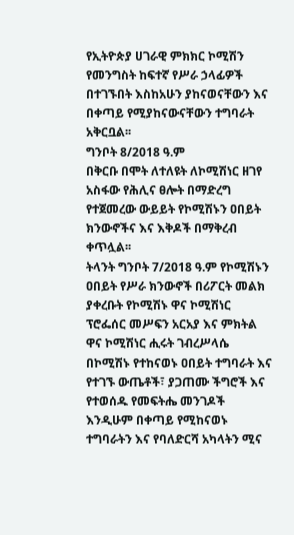የኢትዮጵያ ሀገራዊ ምክክር ኮሚሽን የመንግስት ከፍተኛ የሥራ ኃላፊዎች በተገኙበት እስከአሁን ያከናወናቸውን እና በቀጣይ የሚያከናውናቸውን ተግባራት አቅርቧል፡፡
ግንቦት 8/2018 ዓ.ም
በቅርቡ በሞት ለተለዩት ለኮሚሽነር ዘገየ አስፋው የሕሊና ፀሎት በማድረግ የተጀመረው ውይይት የኮሚሽኑን ዐበይት ክንውኖችና እና እቅዶች በማቅረብ ቀጥሏል፡፡
ትላንት ግንቦት 7/2018 ዓ.ም የኮሚሽኑን ዐበይት የሥራ ክንውኖች በሪፖርት መልክ ያቀረቡት የኮሚሽኑ ዋና ኮሚሽነር ፕሮፌሰር መሥፍን አርአያ እና ምክትል ዋና ኮሚሽነር ሒሩት ገብረሥላሴ በኮሚሽኑ የተከናወኑ ዐበይት ተግባራት እና የተገኙ ውጤቶች፣ ያጋጠሙ ችግሮች እና የተወሰዱ የመፍትሔ መንገዶች እንዲሁም በቀጣይ የሚከናወኑ ተግባራትን እና የባለድርሻ አካላትን ሚና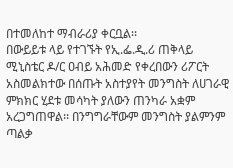በተመለከተ ማብራሪያ ቀርቧል፡፡
በውይይቱ ላይ የተገኙት የኢ.ፌ.ዲ.ሪ ጠቅላይ ሚኒስቴር ዶ/ር ዐብይ አሕመድ የቀረበውን ሪፖርት አስመልክተው በሰጡት አስተያየት መንግስት ለሀገራዊ ምክክር ሂደቱ መሳካት ያለውን ጠንካራ አቋም አረጋግጠዋል፡፡ በንግግራቸውም መንግስት ያልምንም ጣልቃ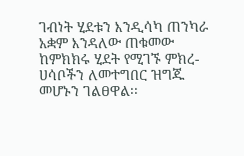ገብነት ሂደቱን እንዲሳካ ጠንካራ አቋም እንዳለው ጠቁመው ከምክክሩ ሂደት የሚገኙ ምክረ-ሀሳቦችን ለመተግበር ዝግጁ መሆኑን ገልፀዋል፡፡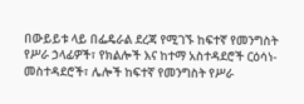በውይይቱ ላይ በፌዴራል ደረጃ የሚገኙ ከፍተኛ የመንግስት የሥራ ኃላፊዎች፣ የክልሎች እና ከተማ አስተዳደሮች ርዕሳነ-መስተዳደሮች፣ ሌሎች ከፍተኛ የመንግስት የሥራ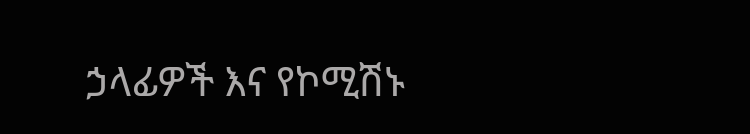ኃላፊዎች እና የኮሚሽኑ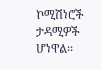ኮሚሽነሮች ታዳሚዎች ሆነዋል፡፡